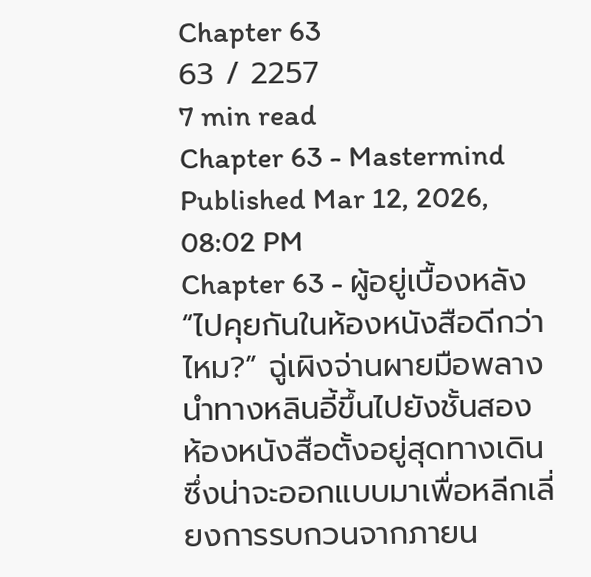Chapter 63
63 / 2257
7 min read
Chapter 63 - Mastermind
Published Mar 12, 2026, 08:02 PM
Chapter 63 - ผู้อยู่เบื้องหลัง
“ไปคุยกันในห้องหนังสือดีกว่าไหม?” ฉู่เผิงจ่านผายมือพลางนำทางหลินอี้ขึ้นไปยังชั้นสอง
ห้องหนังสือตั้งอยู่สุดทางเดิน ซึ่งน่าจะออกแบบมาเพื่อหลีกเลี่ยงการรบกวนจากภายน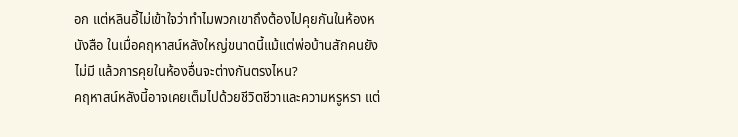อก แต่หลินอี้ไม่เข้าใจว่าทำไมพวกเขาถึงต้องไปคุยกันในห้องหนังสือ ในเมื่อคฤหาสน์หลังใหญ่ขนาดนี้แม้แต่พ่อบ้านสักคนยังไม่มี แล้วการคุยในห้องอื่นจะต่างกันตรงไหน?
คฤหาสน์หลังนี้อาจเคยเต็มไปด้วยชีวิตชีวาและความหรูหรา แต่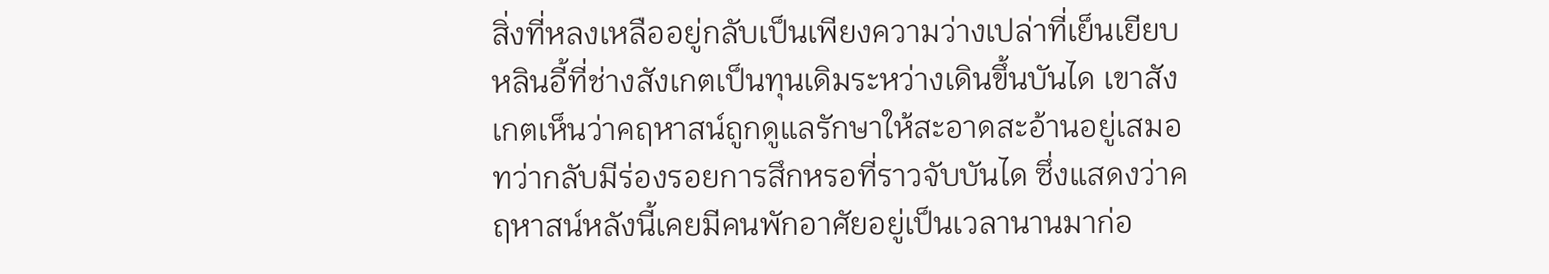สิ่งที่หลงเหลืออยู่กลับเป็นเพียงความว่างเปล่าที่เย็นเยียบ หลินอี้ที่ช่างสังเกตเป็นทุนเดิมระหว่างเดินขึ้นบันได เขาสังเกตเห็นว่าคฤหาสน์ถูกดูแลรักษาให้สะอาดสะอ้านอยู่เสมอ ทว่ากลับมีร่องรอยการสึกหรอที่ราวจับบันได ซึ่งแสดงว่าคฤหาสน์หลังนี้เคยมีคนพักอาศัยอยู่เป็นเวลานานมาก่อ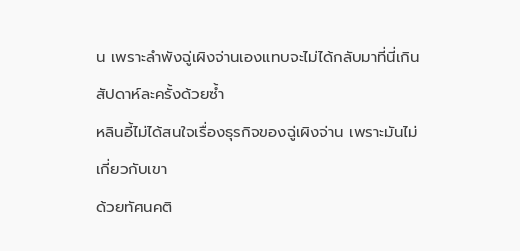น เพราะลำพังฉู่เผิงจ่านเองแทบจะไม่ได้กลับมาที่นี่เกินสัปดาห์ละครั้งด้วยซ้ำ
หลินอี้ไม่ได้สนใจเรื่องธุรกิจของฉู่เผิงจ่าน เพราะมันไม่เกี่ยวกับเขา
ด้วยทัศนคติ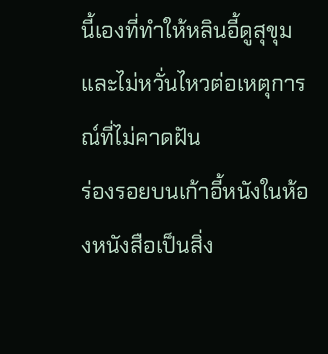นี้เองที่ทำให้หลินอี้ดูสุขุมและไม่หวั่นไหวต่อเหตุการณ์ที่ไม่คาดฝัน
ร่องรอยบนเก้าอี้หนังในห้องหนังสือเป็นสิ่ง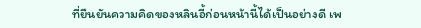ที่ยืนยันความคิดของหลินอี้ก่อนหน้านี้ได้เป็นอย่างดี เพ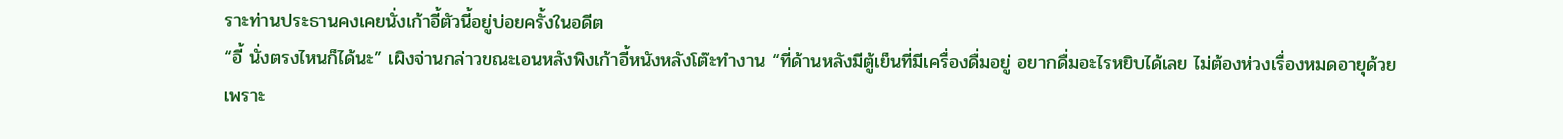ราะท่านประธานคงเคยนั่งเก้าอี้ตัวนี้อยู่บ่อยครั้งในอดีต
“อี้ นั่งตรงไหนก็ได้นะ” เผิงจ่านกล่าวขณะเอนหลังพิงเก้าอี้หนังหลังโต๊ะทำงาน “ที่ด้านหลังมีตู้เย็นที่มีเครื่องดื่มอยู่ อยากดื่มอะไรหยิบได้เลย ไม่ต้องห่วงเรื่องหมดอายุด้วย เพราะ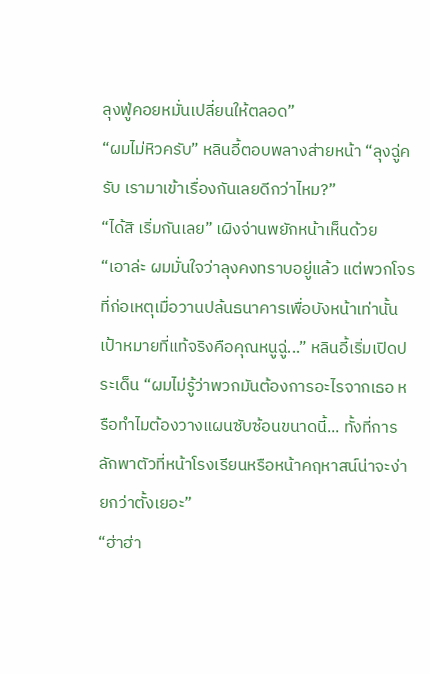ลุงฟู่คอยหมั่นเปลี่ยนให้ตลอด”
“ผมไม่หิวครับ” หลินอี้ตอบพลางส่ายหน้า “ลุงฉู่ครับ เรามาเข้าเรื่องกันเลยดีกว่าไหม?”
“ได้สิ เริ่มกันเลย” เผิงจ่านพยักหน้าเห็นด้วย
“เอาล่ะ ผมมั่นใจว่าลุงคงทราบอยู่แล้ว แต่พวกโจรที่ก่อเหตุเมื่อวานปล้นธนาคารเพื่อบังหน้าเท่านั้น เป้าหมายที่แท้จริงคือคุณหนูฉู่...” หลินอี้เริ่มเปิดประเด็น “ผมไม่รู้ว่าพวกมันต้องการอะไรจากเธอ หรือทำไมต้องวางแผนซับซ้อนขนาดนี้... ทั้งที่การลักพาตัวที่หน้าโรงเรียนหรือหน้าคฤหาสน์น่าจะง่ายกว่าตั้งเยอะ”
“ฮ่าฮ่า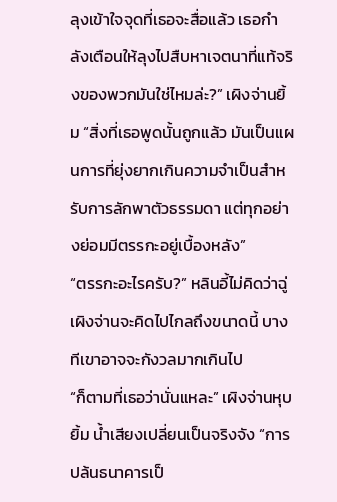ลุงเข้าใจจุดที่เธอจะสื่อแล้ว เธอกำลังเตือนให้ลุงไปสืบหาเจตนาที่แท้จริงของพวกมันใช่ไหมล่ะ?” เผิงจ่านยิ้ม “สิ่งที่เธอพูดนั้นถูกแล้ว มันเป็นแผนการที่ยุ่งยากเกินความจำเป็นสำหรับการลักพาตัวธรรมดา แต่ทุกอย่างย่อมมีตรรกะอยู่เบื้องหลัง”
“ตรรกะอะไรครับ?” หลินอี้ไม่คิดว่าฉู่เผิงจ่านจะคิดไปไกลถึงขนาดนี้ บางทีเขาอาจจะกังวลมากเกินไป
“ก็ตามที่เธอว่านั่นแหละ” เผิงจ่านหุบยิ้ม น้ำเสียงเปลี่ยนเป็นจริงจัง “การปล้นธนาคารเป็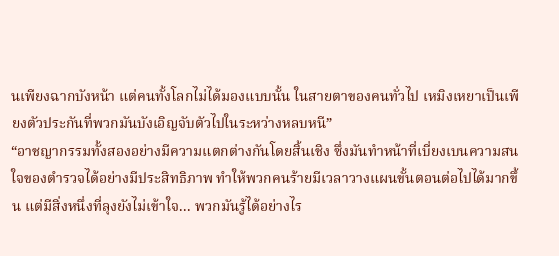นเพียงฉากบังหน้า แต่คนทั้งโลกไม่ได้มองแบบนั้น ในสายตาของคนทั่วไป เหมิงเหยาเป็นเพียงตัวประกันที่พวกมันบังเอิญจับตัวไปในระหว่างหลบหนี”
“อาชญากรรมทั้งสองอย่างมีความแตกต่างกันโดยสิ้นเชิง ซึ่งมันทำหน้าที่เบี่ยงเบนความสนใจของตำรวจได้อย่างมีประสิทธิภาพ ทำให้พวกคนร้ายมีเวลาวางแผนขั้นตอนต่อไปได้มากขึ้น แต่มีสิ่งหนึ่งที่ลุงยังไม่เข้าใจ... พวกมันรู้ได้อย่างไร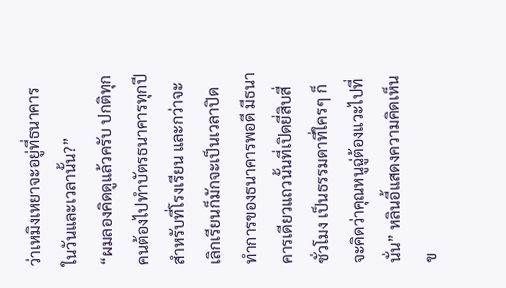ว่าเหมิงเหยาจะอยู่ที่ธนาคารในวันและเวลานั้น?”
“ผมลองคิดดูแล้วครับ ปกติทุกคนต้องไปทำบัตรธนาคารทุกปีสำหรับที่โรงเรียน และกว่าจะเลิกเรียนก็มักจะเป็นเวลาปิดทำการของธนาคารพอดี มีธนาคารเดียวแถวนั้นที่เปิดยี่สิบสี่ชั่วโมง เป็นธรรมดาที่ใครๆ ก็จะคิดว่าคุณหนูฉู่ต้องแวะไปที่นั่น” หลินอี้แสดงความคิดเห็นข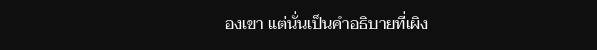องเขา แต่นั่นเป็นคำอธิบายที่เผิง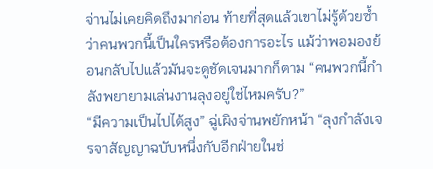จ่านไม่เคยคิดถึงมาก่อน ท้ายที่สุดแล้วเขาไม่รู้ด้วยซ้ำว่าคนพวกนี้เป็นใครหรือต้องการอะไร แม้ว่าพอมองย้อนกลับไปแล้วมันจะดูชัดเจนมากก็ตาม “คนพวกนี้กำลังพยายามเล่นงานลุงอยู่ใช่ไหมครับ?”
“มีความเป็นไปได้สูง” ฉู่เผิงจ่านพยักหน้า “ลุงกำลังเจรจาสัญญาฉบับหนึ่งกับอีกฝ่ายในช่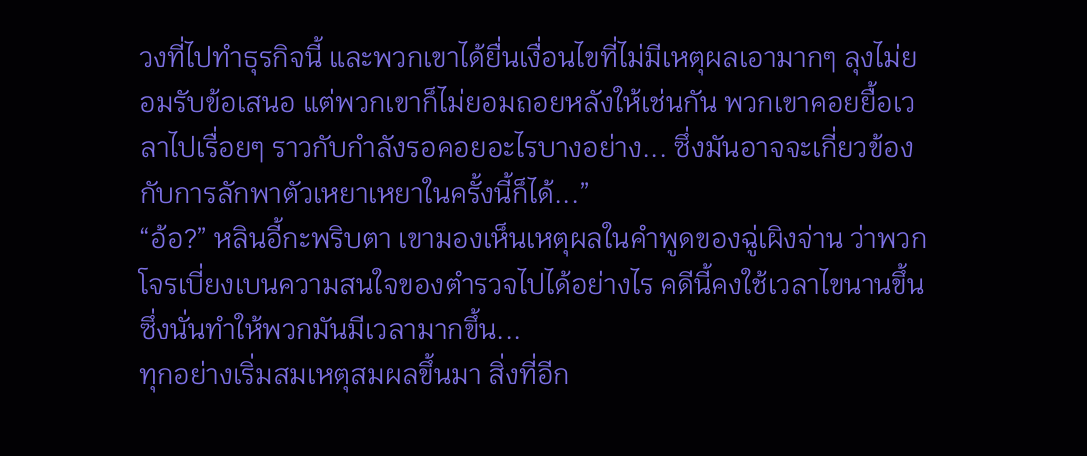วงที่ไปทำธุรกิจนี้ และพวกเขาได้ยื่นเงื่อนไขที่ไม่มีเหตุผลเอามากๆ ลุงไม่ยอมรับข้อเสนอ แต่พวกเขาก็ไม่ยอมถอยหลังให้เช่นกัน พวกเขาคอยยื้อเวลาไปเรื่อยๆ ราวกับกำลังรอคอยอะไรบางอย่าง... ซึ่งมันอาจจะเกี่ยวข้องกับการลักพาตัวเหยาเหยาในครั้งนี้ก็ได้...”
“อ้อ?” หลินอี้กะพริบตา เขามองเห็นเหตุผลในคำพูดของฉู่เผิงจ่าน ว่าพวกโจรเบี่ยงเบนความสนใจของตำรวจไปได้อย่างไร คดีนี้คงใช้เวลาไขนานขึ้น ซึ่งนั่นทำให้พวกมันมีเวลามากขึ้น...
ทุกอย่างเริ่มสมเหตุสมผลขึ้นมา สิ่งที่อีก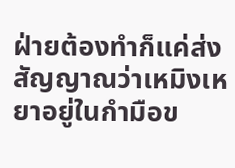ฝ่ายต้องทำก็แค่ส่งสัญญาณว่าเหมิงเหยาอยู่ในกำมือข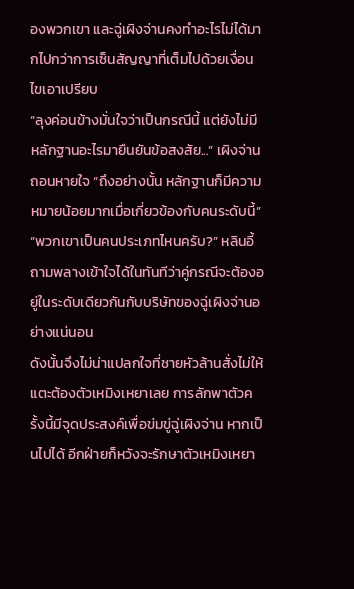องพวกเขา และฉู่เผิงจ่านคงทำอะไรไม่ได้มากไปกว่าการเซ็นสัญญาที่เต็มไปด้วยเงื่อนไขเอาเปรียบ
“ลุงค่อนข้างมั่นใจว่าเป็นกรณีนี้ แต่ยังไม่มีหลักฐานอะไรมายืนยันข้อสงสัย...” เผิงจ่านถอนหายใจ “ถึงอย่างนั้น หลักฐานก็มีความหมายน้อยมากเมื่อเกี่ยวข้องกับคนระดับนี้”
“พวกเขาเป็นคนประเภทไหนครับ?” หลินอี้ถามพลางเข้าใจได้ในทันทีว่าคู่กรณีจะต้องอยู่ในระดับเดียวกันกับบริษัทของฉู่เผิงจ่านอย่างแน่นอน
ดังนั้นจึงไม่น่าแปลกใจที่ชายหัวล้านสั่งไม่ให้แตะต้องตัวเหมิงเหยาเลย การลักพาตัวครั้งนี้มีจุดประสงค์เพื่อข่มขู่ฉู่เผิงจ่าน หากเป็นไปได้ อีกฝ่ายก็หวังจะรักษาตัวเหมิงเหยา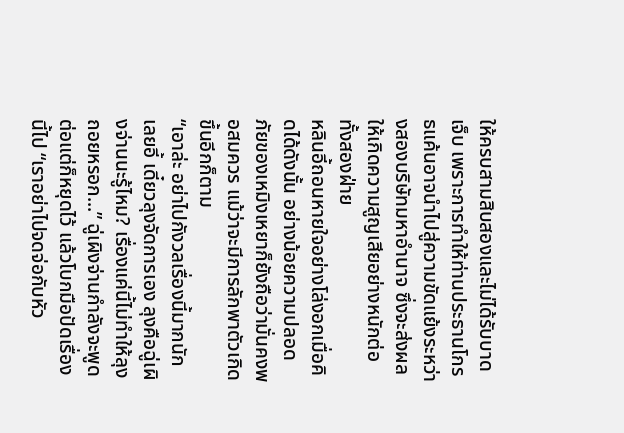ให้ครบสามสิบสองและไม่ได้รับบาดเจ็บ เพราะการทำให้ท่านประธานโกรธแค้นอาจนำไปสู่ความขัดแย้งระหว่างสองบริษัทมหาอำนาจ ซึ่งจะส่งผลให้เกิดความสูญเสียอย่างหนักต่อทั้งสองฝ่าย
หลินอี้ถอนหายใจอย่างโล่งอกเมื่อคิดได้ดังนั้น อย่างน้อยความปลอดภัยของเหมิงเหยาก็ยังถือว่ามั่นคงพอสมควร แม้ว่าจะมีการลักพาตัวเกิดขึ้นอีกก็ตาม
“เอาล่ะ อย่าไปกังวลเรื่องนี้มากนักเลยอี้ เดี๋ยวลุงจัดการเอง ลุงคือฉู่เผิงจ่านนะรู้ไหม? เรื่องแค่นี้ไม่ทำให้ลุงถอยหรอก...” ฉู่เผิงจ่านกำลังจะพูดต่อแต่ก็หยุดไว้ แล้วโบกมือปัดเรื่องนี้ไป “เราอย่าไปจดจ่อกับหัว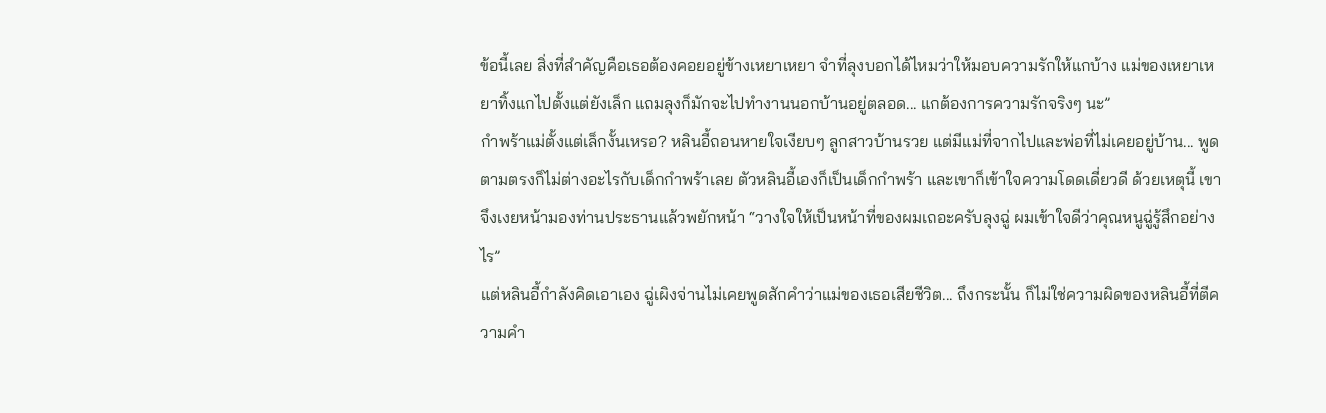ข้อนี้เลย สิ่งที่สำคัญคือเธอต้องคอยอยู่ข้างเหยาเหยา จำที่ลุงบอกได้ไหมว่าให้มอบความรักให้แกบ้าง แม่ของเหยาเหยาทิ้งแกไปตั้งแต่ยังเล็ก แถมลุงก็มักจะไปทำงานนอกบ้านอยู่ตลอด... แกต้องการความรักจริงๆ นะ”
กำพร้าแม่ตั้งแต่เล็กงั้นเหรอ? หลินอี้ถอนหายใจเงียบๆ ลูกสาวบ้านรวย แต่มีแม่ที่จากไปและพ่อที่ไม่เคยอยู่บ้าน... พูดตามตรงก็ไม่ต่างอะไรกับเด็กกำพร้าเลย ตัวหลินอี้เองก็เป็นเด็กกำพร้า และเขาก็เข้าใจความโดดเดี่ยวดี ด้วยเหตุนี้ เขาจึงเงยหน้ามองท่านประธานแล้วพยักหน้า “วางใจให้เป็นหน้าที่ของผมเถอะครับลุงฉู่ ผมเข้าใจดีว่าคุณหนูฉู่รู้สึกอย่างไร”
แต่หลินอี้กำลังคิดเอาเอง ฉู่เผิงจ่านไม่เคยพูดสักคำว่าแม่ของเธอเสียชีวิต... ถึงกระนั้น ก็ไม่ใช่ความผิดของหลินอี้ที่ตีความคำ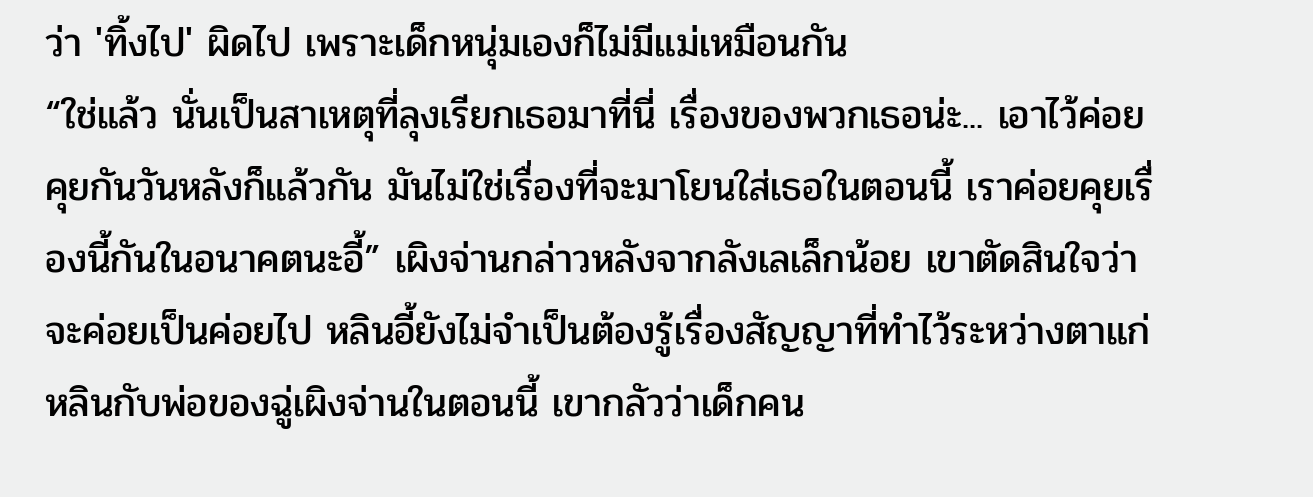ว่า 'ทิ้งไป' ผิดไป เพราะเด็กหนุ่มเองก็ไม่มีแม่เหมือนกัน
“ใช่แล้ว นั่นเป็นสาเหตุที่ลุงเรียกเธอมาที่นี่ เรื่องของพวกเธอน่ะ... เอาไว้ค่อยคุยกันวันหลังก็แล้วกัน มันไม่ใช่เรื่องที่จะมาโยนใส่เธอในตอนนี้ เราค่อยคุยเรื่องนี้กันในอนาคตนะอี้” เผิงจ่านกล่าวหลังจากลังเลเล็กน้อย เขาตัดสินใจว่าจะค่อยเป็นค่อยไป หลินอี้ยังไม่จำเป็นต้องรู้เรื่องสัญญาที่ทำไว้ระหว่างตาแก่หลินกับพ่อของฉู่เผิงจ่านในตอนนี้ เขากลัวว่าเด็กคน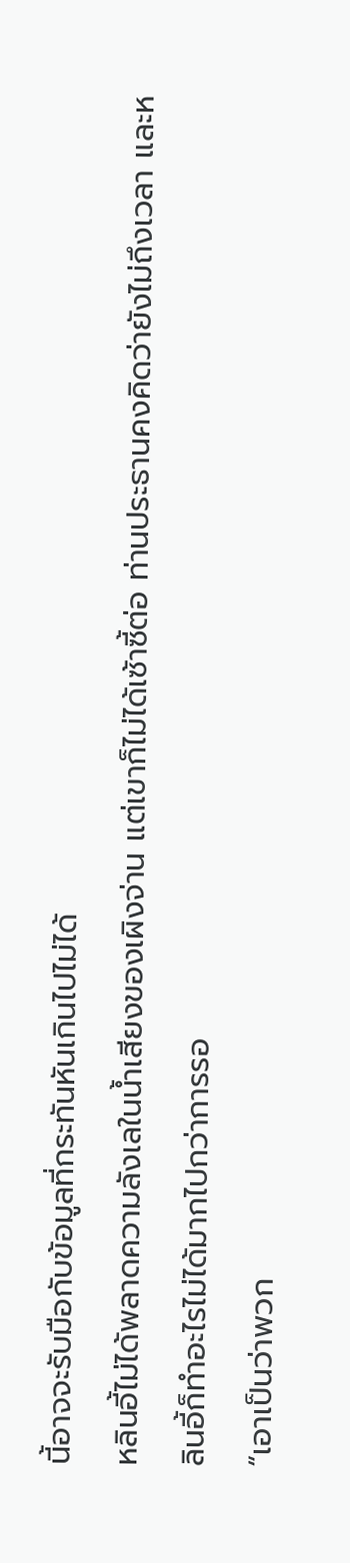นี้อาจจะรับมือกับข้อมูลที่กระทันหันเกินไปไม่ได้
หลินอี้ไม่ได้พลาดความลังเลในน้ำเสียงของเผิงจ่าน แต่เขาก็ไม่ได้เซ้าซี้ต่อ ท่านประธานคงคิดว่ายังไม่ถึงเวลา และหลินอี้ก็ทำอะไรไม่ได้มากไปกว่าการรอ
“เอาเป็นว่าพวก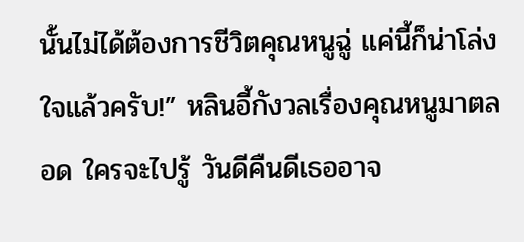นั้นไม่ได้ต้องการชีวิตคุณหนูฉู่ แค่นี้ก็น่าโล่งใจแล้วครับ!” หลินอี้กังวลเรื่องคุณหนูมาตลอด ใครจะไปรู้ วันดีคืนดีเธออาจ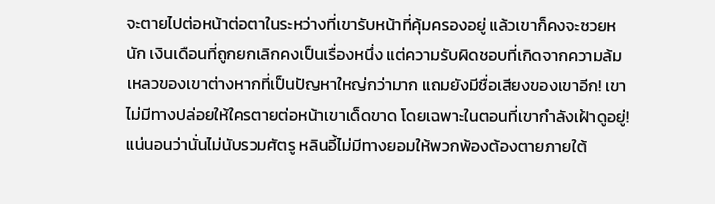จะตายไปต่อหน้าต่อตาในระหว่างที่เขารับหน้าที่คุ้มครองอยู่ แล้วเขาก็คงจะซวยหนัก เงินเดือนที่ถูกยกเลิกคงเป็นเรื่องหนึ่ง แต่ความรับผิดชอบที่เกิดจากความล้มเหลวของเขาต่างหากที่เป็นปัญหาใหญ่กว่ามาก แถมยังมีชื่อเสียงของเขาอีก! เขาไม่มีทางปล่อยให้ใครตายต่อหน้าเขาเด็ดขาด โดยเฉพาะในตอนที่เขากำลังเฝ้าดูอยู่!
แน่นอนว่านั่นไม่นับรวมศัตรู หลินอี้ไม่มีทางยอมให้พวกพ้องต้องตายภายใต้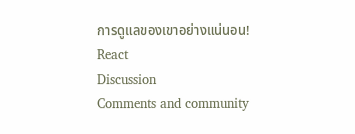การดูแลของเขาอย่างแน่นอน!
React
Discussion
Comments and community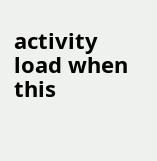activity load when this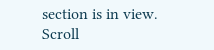section is in view.
Scroll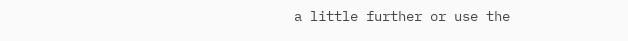a little further or use the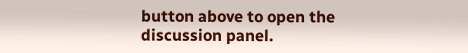button above to open the discussion panel.